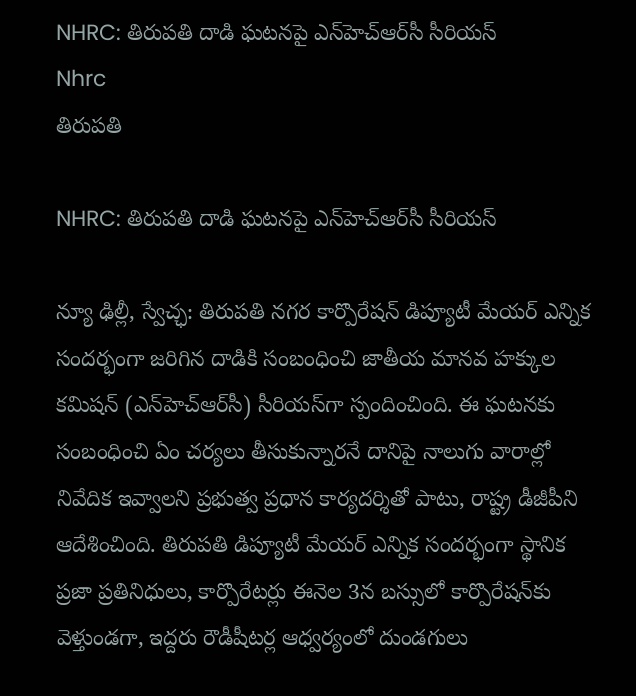NHRC: తిరుపతి దాడి ఘటనపై ఎన్‌హెచ్‌ఆర్‌సీ సీరియస్‌
Nhrc
తిరుపతి

NHRC: తిరుపతి దాడి ఘటనపై ఎన్‌హెచ్‌ఆర్‌సీ సీరియస్‌

న్యూ ఢిల్లీ, స్వేచ్ఛ: తిరుపతి నగర కార్పొరేషన్‌ డిప్యూటీ మేయర్‌ ఎన్నిక సందర్భంగా జరిగిన దాడికి సంబంధించి జాతీయ మానవ హక్కుల కమిషన్‌ (ఎన్‌హెచ్‌ఆర్‌సీ) సీరియస్‌గా స్పందించింది. ఈ ఘటనకు సంబంధించి ఏం చర్యలు తీసుకున్నారనే దానిపై నాలుగు వారాల్లో నివేదిక ఇవ్వాలని ప్రభుత్వ ప్రధాన కార్యదర్శితో పాటు, రాష్ట్ర డీజీపీని ఆదేశించింది. తిరుపతి డిప్యూటీ మేయర్‌ ఎన్నిక సందర్భంగా స్థానిక ప్రజా ప్రతినిధులు, కార్పొరేటర్లు ఈనెల 3న బస్సులో కార్పొరేషన్‌కు వెళ్తుండగా, ఇద్దరు రౌడీషీటర్ల ఆధ్వర్యంలో దుండగులు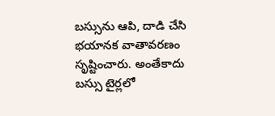బస్సును ఆపి, దాడి చేసి భయానక వాతావరణం సృష్టించారు. అంతేకాదు బస్సు టైర్లలో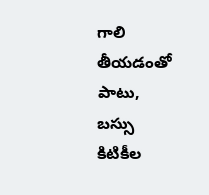గాలి తీయడంతో పాటు, బస్సు కిటికీల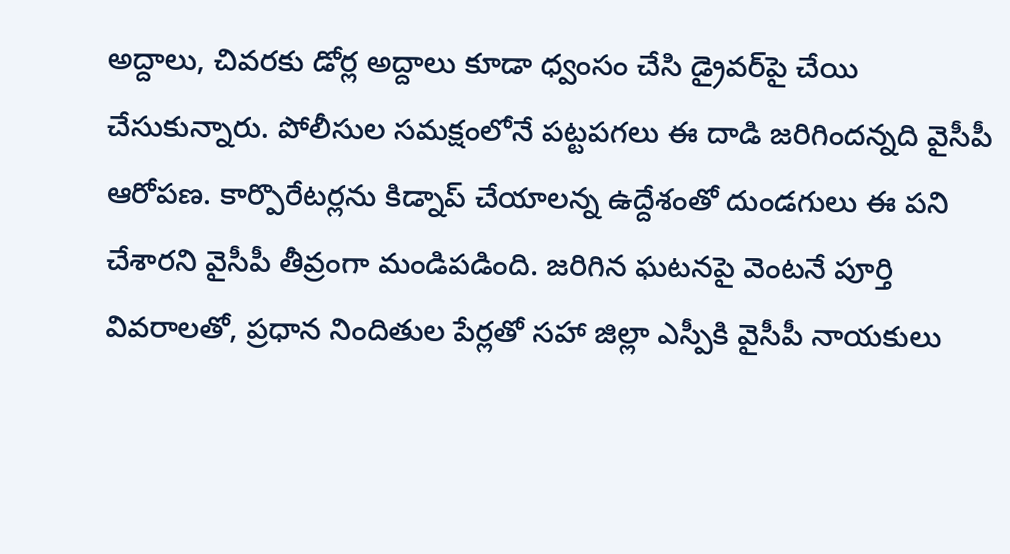అద్దాలు, చివరకు డోర్ల అద్దాలు కూడా ధ్వంసం చేసి డ్రైవర్‌పై చేయి చేసుకున్నారు. పోలీసుల సమక్షంలోనే పట్టపగలు ఈ దాడి జరిగిందన్నది వైసీపీ ఆరోపణ. కార్పొరేటర్లను కిడ్నాప్‌ చేయాలన్న ఉద్దేశంతో దుండగులు ఈ పని చేశారని వైసీపీ తీవ్రంగా మండిపడింది. జరిగిన ఘటనపై వెంటనే పూర్తి వివరాలతో, ప్రధాన నిందితుల పేర్లతో సహా జిల్లా ఎస్పీకి వైసీపీ నాయకులు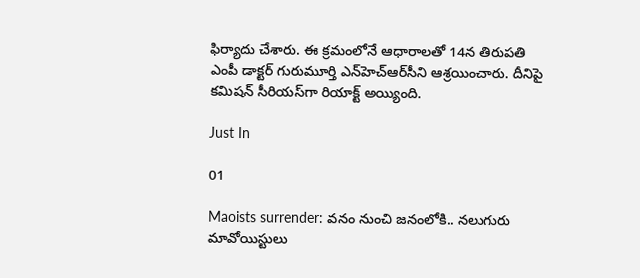ఫిర్యాదు చేశారు. ఈ క్రమంలోనే ఆధారాలతో 14న తిరుపతి ఎంపీ డాక్టర్‌ గురుమూర్తి ఎన్‌హెచ్‌ఆర్‌సీని ఆశ్రయించారు. దీనిపై కమిషన్‌ సీరియస్‌గా రియాక్ట్ అయ్యింది.

Just In

01

Maoists surrender: వనం నుంచి జనంలోకి.. నలుగురు మావోయిస్టులు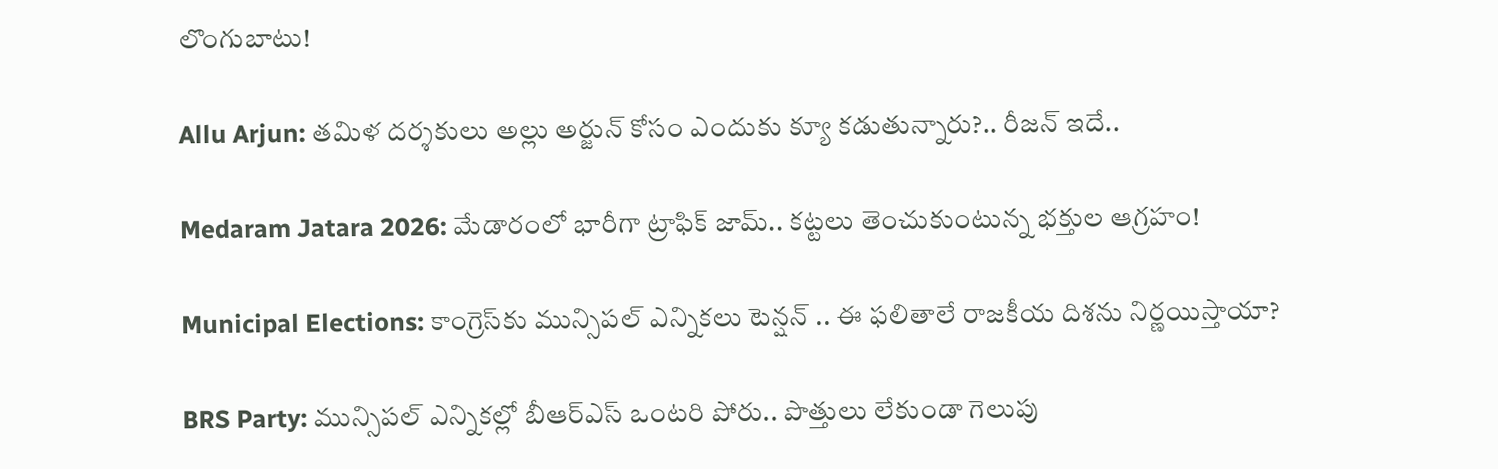లొంగుబాటు!

Allu Arjun: తమిళ దర్శకులు అల్లు అర్జున్ కోసం ఎందుకు క్యూ కడుతున్నారు?.. రీజన్ ఇదే..

Medaram Jatara 2026: మేడారంలో భారీగా ట్రాఫిక్ జామ్.. కట్టలు తెంచుకుంటున్న భక్తుల ఆగ్రహం!

Municipal Elections: కాంగ్రెస్‌కు మున్సిపల్ ఎన్నికలు టెన్షన్ .. ఈ ఫలితాలే రాజకీయ దిశను నిర్ణయిస్తాయా?

BRS Party: మున్సిపల్ ఎన్నికల్లో బీఆర్ఎస్ ఒంటరి పోరు.. పొత్తులు లేకుండా గెలుపు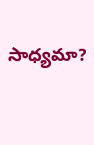సాధ్యమా?